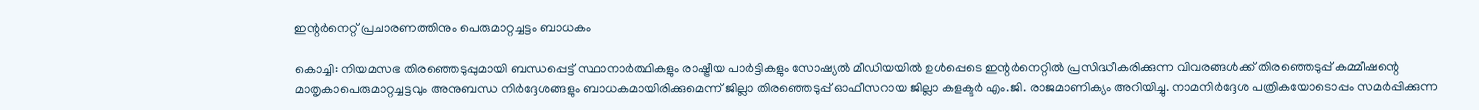ഇന്റര്‍നെറ്റ് പ്രചാരണത്തിനും പെരുമാറ്റച്ചട്ടം ബാധകം

കൊച്ചി: നിയമസഭ തിരഞ്ഞെടുപ്പുമായി ബന്ധപ്പെട്ട് സ്ഥാനാര്‍ത്ഥികളും രാഷ്ട്രീയ പാര്‍ട്ടികളും സോഷ്യല്‍ മീഡിയയില്‍ ഉള്‍പ്പെടെ ഇന്റര്‍നെറ്റില്‍ പ്രസിദ്ധീകരിക്കുന്ന വിവരങ്ങള്‍ക്ക് തിരഞ്ഞെടുപ്പ് കമ്മീഷന്റെ മാതൃകാപെരുമാറ്റച്ചട്ടവും അനുബന്ധ നിര്‍ദ്ദേശങ്ങളും ബാധകമായിരിക്കുമെന്ന് ജില്ലാ തിരഞ്ഞെടുപ്പ് ഓഫീസറായ ജില്ലാ കളക്ടര്‍ എം.ജി. രാജമാണിക്യം അറിയിച്ചു. നാമനിര്‍ദ്ദേശ പത്രികയോടൊപ്പം സമര്‍പ്പിക്കുന്ന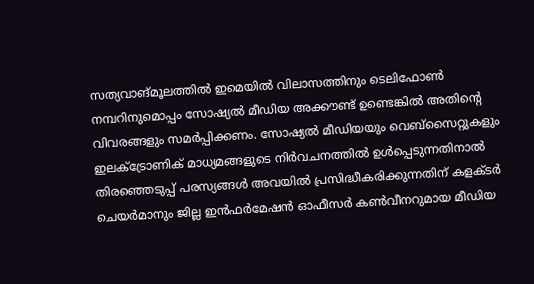സത്യവാങ്മൂലത്തില്‍ ഇമെയില്‍ വിലാസത്തിനും ടെലിഫോണ്‍ നമ്പറിനുമൊപ്പം സോഷ്യല്‍ മീഡിയ അക്കൗണ്ട് ഉണ്ടെങ്കില്‍ അതിന്റെ വിവരങ്ങളും സമര്‍പ്പിക്കണം. സോഷ്യല്‍ മീഡിയയും വെബ്‌സൈറ്റുകളും ഇലക്‌ട്രോണിക് മാധ്യമങ്ങളുടെ നിര്‍വചനത്തില്‍ ഉള്‍പ്പെടുന്നതിനാല്‍ തിരഞ്ഞെടുപ്പ് പരസ്യങ്ങള്‍ അവയില്‍ പ്രസിദ്ധീകരിക്കുന്നതിന് കളക്ടര്‍ ചെയര്‍മാനും ജില്ല ഇന്‍ഫര്‍മേഷന്‍ ഓഫീസര്‍ കണ്‍വീനറുമായ മീഡിയ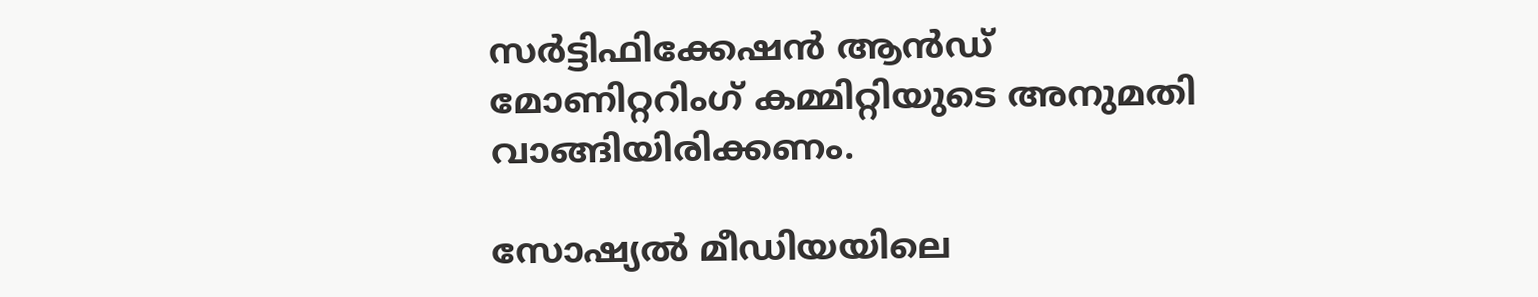സര്‍ട്ടിഫിക്കേഷന്‍ ആന്‍ഡ് മോണിറ്ററിംഗ് കമ്മിറ്റിയുടെ അനുമതി വാങ്ങിയിരിക്കണം.

സോഷ്യല്‍ മീഡിയയിലെ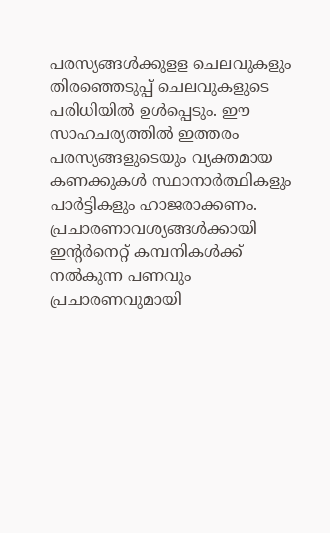പരസ്യങ്ങള്‍ക്കുളള ചെലവുകളും തിരഞ്ഞെടുപ്പ് ചെലവുകളുടെ പരിധിയില്‍ ഉള്‍പ്പെടും. ഈ സാഹചര്യത്തില്‍ ഇത്തരം പരസ്യങ്ങളുടെയും വ്യക്തമായ കണക്കുകള്‍ സ്ഥാനാര്‍ത്ഥികളും പാര്‍ട്ടികളും ഹാജരാക്കണം. പ്രചാരണാവശ്യങ്ങള്‍ക്കായി ഇന്റര്‍നെറ്റ് കമ്പനികള്‍ക്ക് നല്‍കുന്ന പണവും പ്രചാരണവുമായി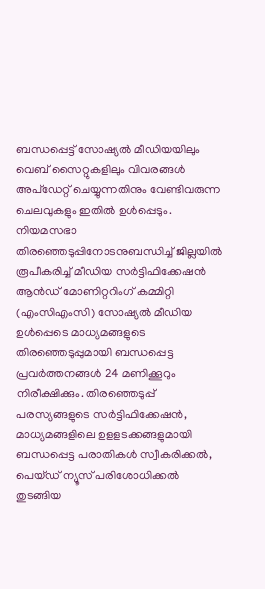ബന്ധപ്പെട്ട് സോഷ്യല്‍ മീഡിയയിലും വെബ് സൈറ്റുകളിലും വിവരങ്ങള്‍ അപ്‌ഡേറ്റ് ചെയ്യുന്നതിനും വേണ്ടിവരുന്ന ചെലവുകളും ഇതില്‍ ഉള്‍പ്പെടും. നിയമസഭാ തിരഞ്ഞെടുപ്പിനോടനുബന്ധിച്ച് ജില്ലയില്‍ രൂപീകരിച്ച് മീഡിയ സര്‍ട്ടിഫിക്കേഷന്‍ ആന്‍ഡ് മോണിറ്ററിംഗ് കമ്മിറ്റി (എംസിഎംസി) സോഷ്യല്‍ മീഡിയ ഉള്‍പ്പെടെ മാധ്യമങ്ങളുടെ തിരഞ്ഞെടുപ്പുമായി ബന്ധപ്പെട്ട പ്രവര്‍ത്തനങ്ങള്‍ 24 മണിക്കൂറും നിരീക്ഷിക്കും. തിരഞ്ഞെടുപ്പ് പരസ്യങ്ങളുടെ സര്‍ട്ടിഫിക്കേഷന്‍, മാധ്യമങ്ങളിലെ ഉളളടക്കങ്ങളുമായി ബന്ധപ്പെട്ട പരാതികള്‍ സ്വീകരിക്കല്‍, പെയ്ഡ് ന്യൂസ് പരിശോധിക്കല്‍ തുടങ്ങിയ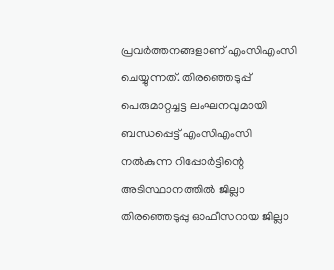പ്രവര്‍ത്തനങ്ങളാണ് എംസിഎംസി ചെയ്യുന്നത്. തിരഞ്ഞെടുപ്പ് പെരുമാറ്റച്ചട്ട ലംഘനവുമായി ബന്ധപ്പെട്ട് എംസിഎംസി നല്‍കുന്ന റിപ്പോര്‍ട്ടിന്റെ അടിസ്ഥാനത്തില്‍ ജില്ലാ തിരഞ്ഞെടുപ്പു ഓഫീസറായ ജില്ലാ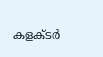കളക്ടര്‍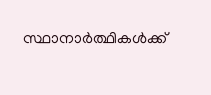സ്ഥാനാര്‍ത്ഥികള്‍ക്ക്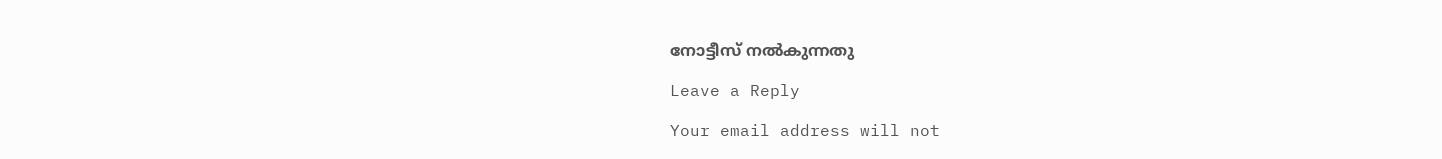നോട്ടീസ് നല്‍കുന്നതു

Leave a Reply

Your email address will not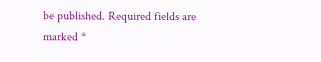be published. Required fields are marked *